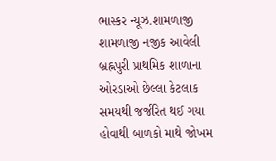ભાસ્કર ન્યૂઝ.શામળાજી
શામળાજી નજીક આવેલી બ્રહ્નપુરી પ્રાથમિક શાળાના ઓરડાઓ છેલ્લા કેટલાક સમયથી જર્જરિત થઈ ગયા હોવાથી બાળકો માથે જોખમ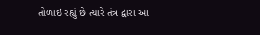તોળાઇ રહ્યું છે ત્યારે તંત્ર દ્વારા આ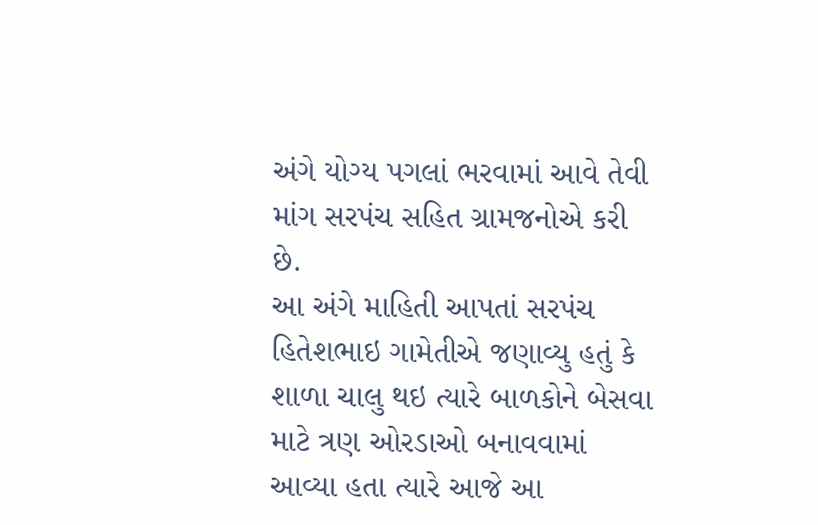અંગે યોગ્ય પગલાં ભરવામાં આવે તેવી માંગ સરપંચ સહિત ગ્રામજનોએ કરી છે.
આ અંગે માહિતી આપતાં સરપંચ હિતેશભાઇ ગામેતીએ જણાવ્યુ હતું કે શાળા ચાલુ થઇ ત્યારે બાળકોને બેસવા માટે ત્રણ ઓરડાઓ બનાવવામાં આવ્યા હતા ત્યારે આજે આ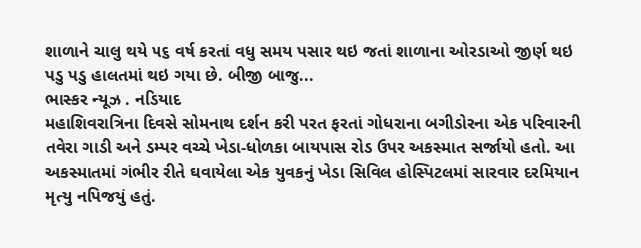શાળાને ચાલુ થયે ૫૬ વર્ષ કરતાં વધુ સમય પસાર થઇ જતાં શાળાના ઓરડાઓ જીર્ણ થઇ પડુ પડુ હાલતમાં થઇ ગયા છે. બીજી બાજુ...
ભાસ્કર ન્યૂઝ . નડિયાદ
મહાશિવરાત્રિના દિવસે સોમનાથ દર્શન કરી પરત ફરતાં ગોધરાના બગીડોરના એક પરિવારની તવેરા ગાડી અને ડમ્પર વચ્ચે ખેડા-ધોળકા બાયપાસ રોડ ઉપર અકસ્માત સર્જાયો હતો. આ અકસ્માતમાં ગંભીર રીતે ઘવાયેલા એક યુવકનું ખેડા સિવિલ હોસ્પિટલમાં સારવાર દરમિયાન મૃત્યુ નપિજયું હતું.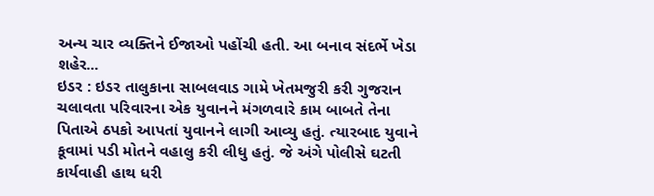અન્ય ચાર વ્યક્તિને ઈજાઓ પહોંચી હતી. આ બનાવ સંદર્ભે ખેડા શહેર...
ઇડર : ઇડર તાલુકાના સાબલવાડ ગામે ખેતમજુરી કરી ગુજરાન ચલાવતા પરિવારના એક યુવાનને મંગળવારે કામ બાબતે તેના પિતાએ ઠપકો આપતાં યુવાનને લાગી આવ્યુ હતું. ત્યારબાદ યુવાને કૂવામાં પડી મોતને વહાલુ કરી લીધુ હતું. જે અંગે પોલીસે ઘટતી કાર્યવાહી હાથ ધરી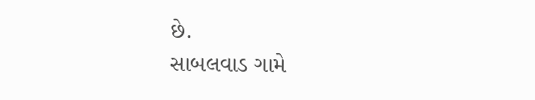છે.
સાબલવાડ ગામે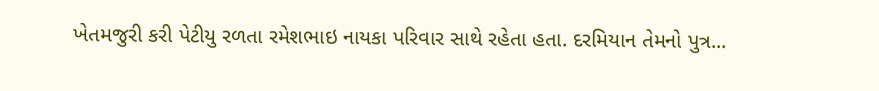ખેતમજુરી કરી પેટીયુ રળતા રમેશભાઇ નાયકા પરિવાર સાથે રહેતા હતા. દરમિયાન તેમનો પુત્ર...